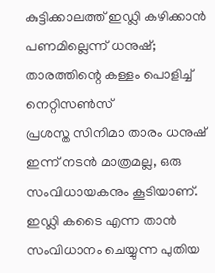കുട്ടിക്കാലത്ത് ഇഡ്ലി കഴിക്കാൻ പണമില്ലെന്ന് ധനുഷ്; താരത്തിന്റെ കള്ളം പൊളിച്ച് നെറ്റിസൺസ്
പ്രശസ്ത സിനിമാ താരം ധനുഷ് ഇന്ന് നടൻ മാത്രമല്ല, ഒരു സംവിധായകനും കൂടിയാണ്. ഇഡ്ലി കടൈ എന്ന താൻ സംവിധാനം ചെയ്യുന്ന പുതിയ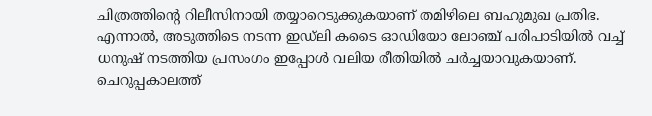ചിത്രത്തിന്റെ റിലീസിനായി തയ്യാറെടുക്കുകയാണ് തമിഴിലെ ബഹുമുഖ പ്രതിഭ. എന്നാൽ, അടുത്തിടെ നടന്ന ഇഡ്ലി കടൈ ഓഡിയോ ലോഞ്ച് പരിപാടിയിൽ വച്ച് ധനുഷ് നടത്തിയ പ്രസംഗം ഇപ്പോൾ വലിയ രീതിയിൽ ചർച്ചയാവുകയാണ്. ചെറുപ്പകാലത്ത്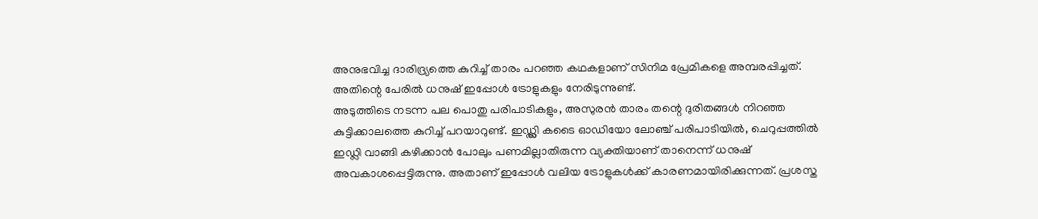അനുഭവിച്ച ദാരിദ്ര്യത്തെ കുറിച്ച് താരം പറഞ്ഞ കഥകളാണ് സിനിമ പ്രേമികളെ അമ്പരപ്പിച്ചത്. അതിന്റെ പേരിൽ ധനുഷ് ഇപ്പോൾ ട്രോളുകളും നേരിടുന്നുണ്ട്.
അടുത്തിടെ നടന്ന പല പൊതു പരിപാടികളും, അസുരൻ താരം തന്റെ ദുരിതങ്ങൾ നിറഞ്ഞ കുട്ടിക്കാലത്തെ കുറിച്ച് പറയാറുണ്ട്. ഇഡ്ഡ്ലി കടൈ ഓഡിയോ ലോഞ്ച് പരിപാടിയിൽ, ചെറുപ്പത്തിൽ ഇഡ്ലി വാങ്ങി കഴിക്കാൻ പോലും പണമില്ലാതിരുന്ന വ്യക്തിയാണ് താനെന്ന് ധനുഷ് അവകാശപ്പെട്ടിരുന്നു. അതാണ് ഇപ്പോൾ വലിയ ട്രോളുകൾക്ക് കാരണമായിരിക്കുന്നത്. പ്രശസ്ത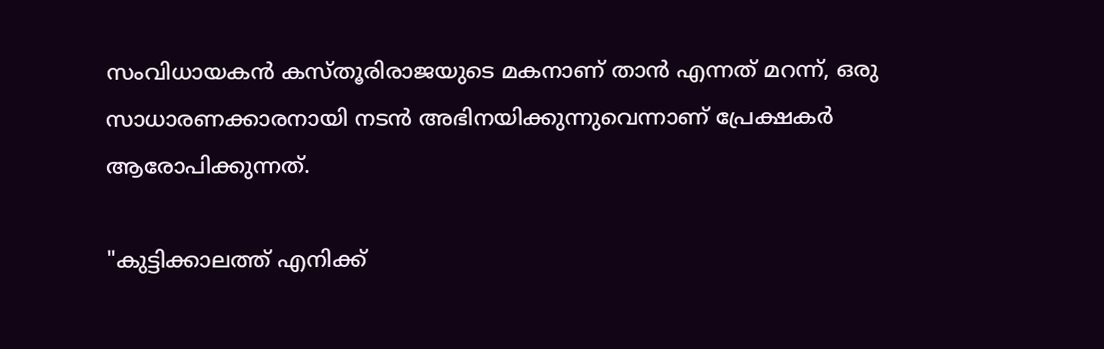സംവിധായകൻ കസ്തൂരിരാജയുടെ മകനാണ് താൻ എന്നത് മറന്ന്, ഒരു സാധാരണക്കാരനായി നടൻ അഭിനയിക്കുന്നുവെന്നാണ് പ്രേക്ഷകർ ആരോപിക്കുന്നത്.

"കുട്ടിക്കാലത്ത് എനിക്ക്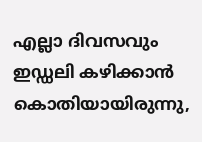എല്ലാ ദിവസവും ഇഡ്ഡലി കഴിക്കാൻ കൊതിയായിരുന്നു,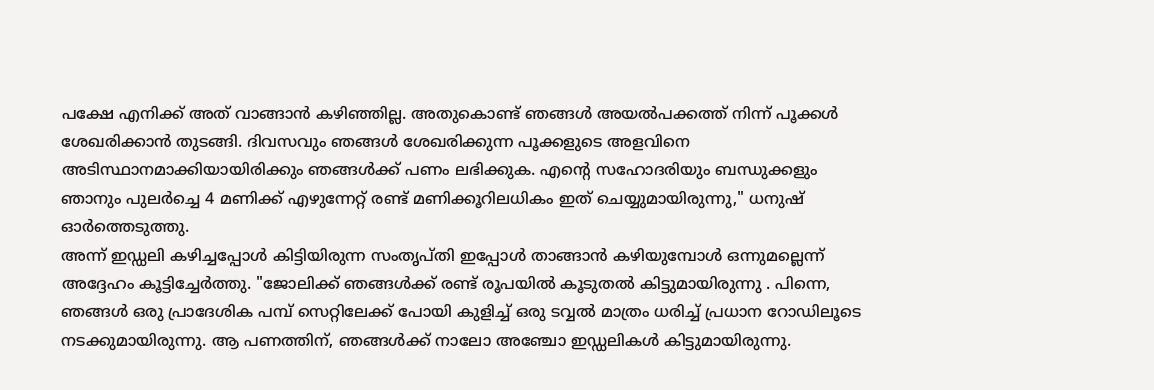പക്ഷേ എനിക്ക് അത് വാങ്ങാൻ കഴിഞ്ഞില്ല. അതുകൊണ്ട് ഞങ്ങൾ അയൽപക്കത്ത് നിന്ന് പൂക്കൾ ശേഖരിക്കാൻ തുടങ്ങി. ദിവസവും ഞങ്ങൾ ശേഖരിക്കുന്ന പൂക്കളുടെ അളവിനെ അടിസ്ഥാനമാക്കിയായിരിക്കും ഞങ്ങൾക്ക് പണം ലഭിക്കുക. എന്റെ സഹോദരിയും ബന്ധുക്കളും ഞാനും പുലർച്ചെ 4 മണിക്ക് എഴുന്നേറ്റ് രണ്ട് മണിക്കൂറിലധികം ഇത് ചെയ്യുമായിരുന്നു," ധനുഷ് ഓർത്തെടുത്തു.
അന്ന് ഇഡ്ഡലി കഴിച്ചപ്പോൾ കിട്ടിയിരുന്ന സംതൃപ്തി ഇപ്പോൾ താങ്ങാൻ കഴിയുമ്പോൾ ഒന്നുമല്ലെന്ന് അദ്ദേഹം കൂട്ടിച്ചേർത്തു. "ജോലിക്ക് ഞങ്ങൾക്ക് രണ്ട് രൂപയിൽ കൂടുതൽ കിട്ടുമായിരുന്നു . പിന്നെ, ഞങ്ങൾ ഒരു പ്രാദേശിക പമ്പ് സെറ്റിലേക്ക് പോയി കുളിച്ച് ഒരു ടവ്വൽ മാത്രം ധരിച്ച് പ്രധാന റോഡിലൂടെ നടക്കുമായിരുന്നു. ആ പണത്തിന്, ഞങ്ങൾക്ക് നാലോ അഞ്ചോ ഇഡ്ഡലികൾ കിട്ടുമായിരുന്നു.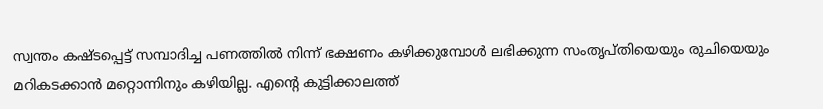സ്വന്തം കഷ്ടപ്പെട്ട് സമ്പാദിച്ച പണത്തിൽ നിന്ന് ഭക്ഷണം കഴിക്കുമ്പോൾ ലഭിക്കുന്ന സംതൃപ്തിയെയും രുചിയെയും മറികടക്കാൻ മറ്റൊന്നിനും കഴിയില്ല. എന്റെ കുട്ടിക്കാലത്ത്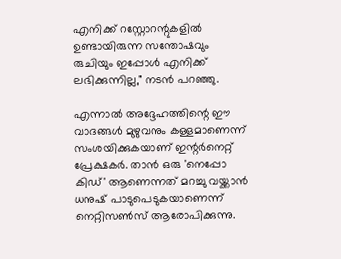എനിക്ക് റസ്റ്റോറന്റുകളിൽ ഉണ്ടായിരുന്ന സന്തോഷവും രുചിയും ഇപ്പോൾ എനിക്ക് ലഭിക്കുന്നില്ല," നടൻ പറഞ്ഞു.

എന്നാൽ അദ്ദേഹത്തിന്റെ ഈ വാദങ്ങൾ മുഴുവനും കള്ളമാണെന്ന് സംശയിക്കുകയാണ് ഇന്റർനെറ്റ് പ്രേക്ഷകർ. താൻ ഒരു 'നെപ്പോ കിഡ്' ആണെന്നത് മറച്ചു വയ്ക്കാൻ ധനുഷ് പാടുപെടുകയാണെന്ന് നെറ്റിസൺസ് ആരോപിക്കുന്നു.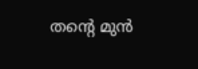തന്റെ മുൻ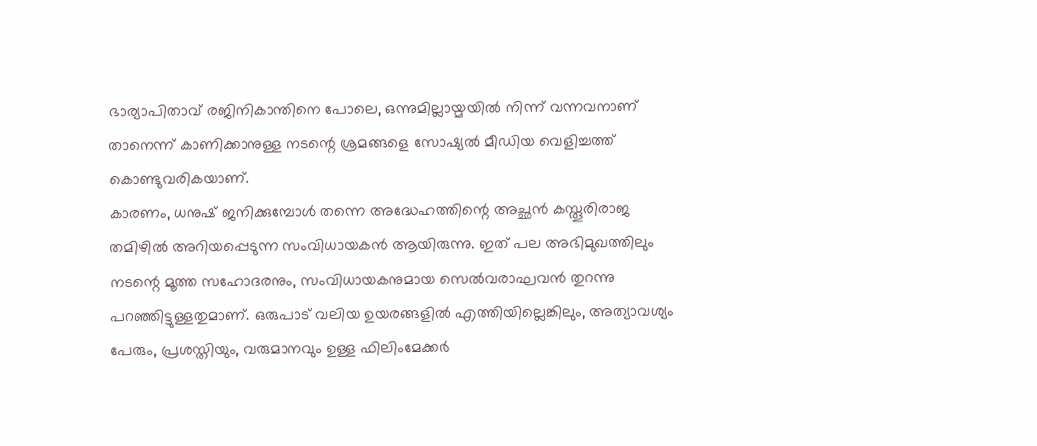ഭാര്യാപിതാവ് രജിനികാന്തിനെ പോലെ, ഒന്നുമില്ലായ്മയിൽ നിന്ന് വന്നവനാണ് താനെന്ന് കാണിക്കാനുള്ള നടന്റെ ശ്രമങ്ങളെ സോഷ്യൽ മീഡിയ വെളിച്ചത്ത് കൊണ്ടുവരികയാണ്.
കാരണം, ധനുഷ് ജനിക്കുമ്പോൾ തന്നെ അദ്ധേഹത്തിന്റെ അച്ഛൻ കസ്തൂരിരാജ തമിഴിൽ അറിയപ്പെടുന്ന സംവിധായകൻ ആയിരുന്നു. ഇത് പല അഭിമുഖത്തിലും നടന്റെ മൂത്ത സഹോദരനും, സംവിധായകനുമായ സെൽവരാഘവൻ തുറന്നു പറഞ്ഞിട്ടുള്ളതുമാണ്. ഒരുപാട് വലിയ ഉയരങ്ങളിൽ എത്തിയില്ലെങ്കിലും, അത്യാവശ്യം പേരും, പ്രശസ്തിയും, വരുമാനവും ഉള്ള ഫിലിംമേക്കർ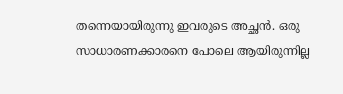തന്നെയായിരുന്നു ഇവരുടെ അച്ഛൻ. ഒരു സാധാരണക്കാരനെ പോലെ ആയിരുന്നില്ല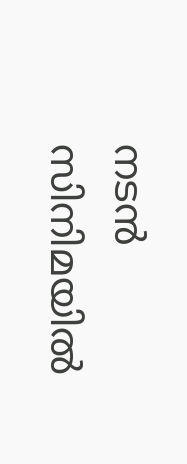നടൻ സിനിമയിൽ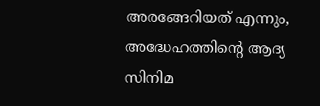അരങ്ങേറിയത് എന്നും, അദ്ധേഹത്തിന്റെ ആദ്യ സിനിമ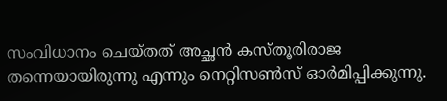സംവിധാനം ചെയ്തത് അച്ഛൻ കസ്തൂരിരാജ തന്നെയായിരുന്നു എന്നും നെറ്റിസൺസ് ഓർമിപ്പിക്കുന്നു.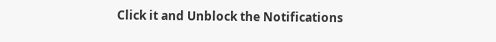Click it and Unblock the Notifications